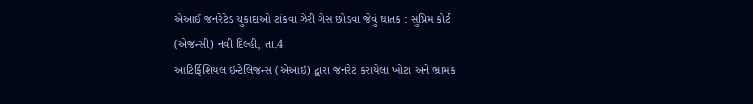એઆઈ જનરેટેડ ચુકાદાઓ ટાંકવા ઝેરી ગેસ છોડવા જેવું ઘાતક : સુપ્રિમ કોર્ટ
(એજન્સી) નવી દિલ્હી, તા.4
આટિર્ફિશિયલ ઇન્ટેલિજન્સ (એઆઇ) દ્વારા જનરેટ કરાયેલા ખોટા અને ભ્રામક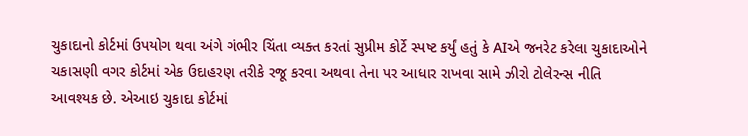ચુકાદાનો કોર્ટમાં ઉપયોગ થવા અંગે ગંભીર ચિંતા વ્યક્ત કરતાં સુપ્રીમ કોર્ટે સ્પષ્ટ કર્યું હતું કે AIએ જનરેટ કરેલા ચુકાદાઓને ચકાસણી વગર કોર્ટમાં એક ઉદાહરણ તરીકે રજૂ કરવા અથવા તેના પર આધાર રાખવા સામે ઝીરો ટોલેરન્સ નીતિ આવશ્યક છે. એઆઇ ચુકાદા કોર્ટમાં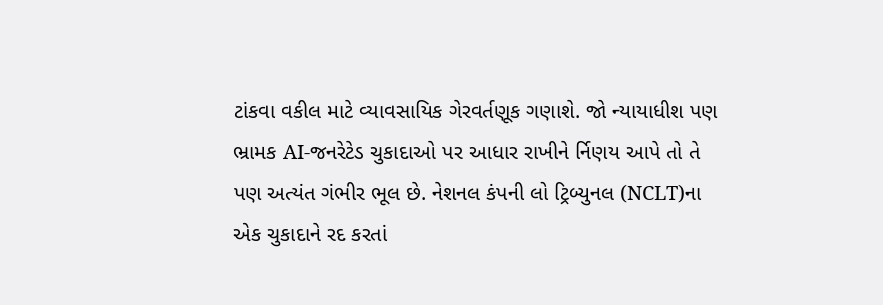ટાંકવા વકીલ માટે વ્યાવસાયિક ગેરવર્તણૂક ગણાશે. જો ન્યાયાધીશ પણ ભ્રામક AI-જનરેટેડ ચુકાદાઓ પર આધાર રાખીને ર્નિણય આપે તો તે પણ અત્યંત ગંભીર ભૂલ છે. નેશનલ કંપની લો ટ્રિબ્યુનલ (NCLT)ના એક ચુકાદાને રદ કરતાં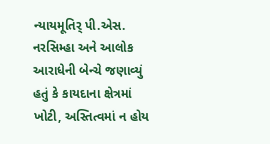ન્યાયમૂતિર્ પી.એસ. નરસિમ્હા અને આલોક આરાધેની બેન્ચે જણાવ્યું હતું કે કાયદાના ક્ષેત્રમાં ખોટી, અસ્તિત્વમાં ન હોય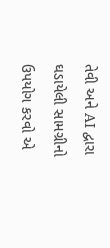તેવી અને AI દ્વારા ઘડાયેલી સામગ્રીનો ઉપયોગ કરવો એ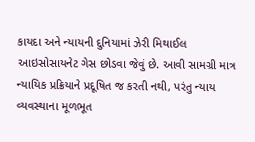કાયદા અને ન્યાયની દુનિયામાં ઝેરી મિથાઈલ આઇસોસાયનેટ ગેસ છોડવા જેવું છે. આવી સામગ્રી માત્ર ન્યાયિક પ્રક્રિયાને પ્રદૂષિત જ કરતી નથી, પરંતુ ન્યાય વ્યવસ્થાના મૂળભૂત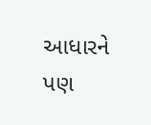આધારને પણ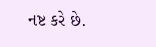નષ્ટ કરે છે.